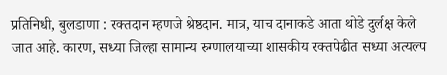प्रतिनिधी, बुलडाणा : रक्तदान म्हणजे श्रेष्ठदान. मात्र, याच दानाकडे आता थोडे दुर्लक्ष केले जात आहे. कारण, सध्या जिल्हा सामान्य रुग्णालयाच्या शासकीय रक्तपेढीत सध्या अत्यल्प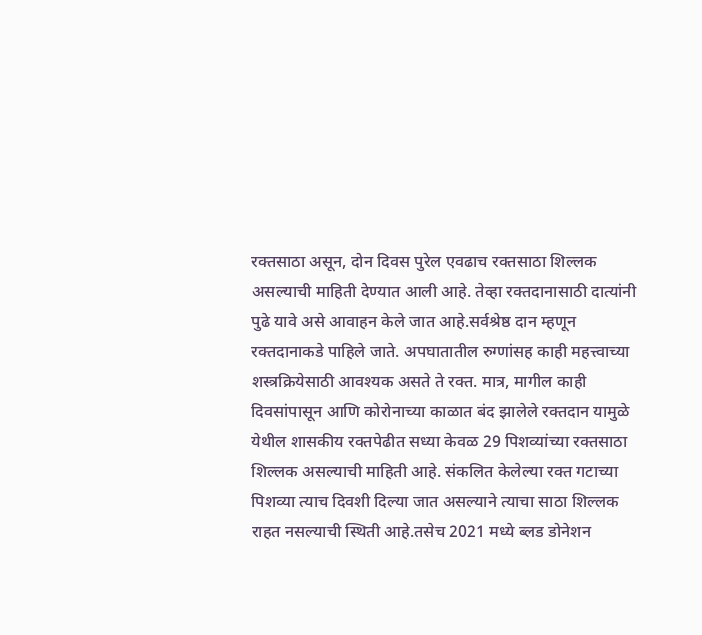रक्तसाठा असून, दोन दिवस पुरेल एवढाच रक्तसाठा शिल्लक असल्याची माहिती देण्यात आली आहे. तेव्हा रक्तदानासाठी दात्यांनी पुढे यावे असे आवाहन केले जात आहे.सर्वश्रेष्ठ दान म्हणून रक्तदानाकडे पाहिले जाते. अपघातातील रुग्णांसह काही महत्त्वाच्या शस्त्रक्रियेसाठी आवश्यक असते ते रक्त. मात्र, मागील काही दिवसांपासून आणि कोरोनाच्या काळात बंद झालेले रक्तदान यामुळे येथील शासकीय रक्तपेढीत सध्या केवळ 29 पिशव्यांच्या रक्तसाठा शिल्लक असल्याची माहिती आहे. संकलित केलेल्या रक्त गटाच्या पिशव्या त्याच दिवशी दिल्या जात असल्याने त्याचा साठा शिल्लक राहत नसल्याची स्थिती आहे.तसेच 2021 मध्ये ब्लड डोनेशन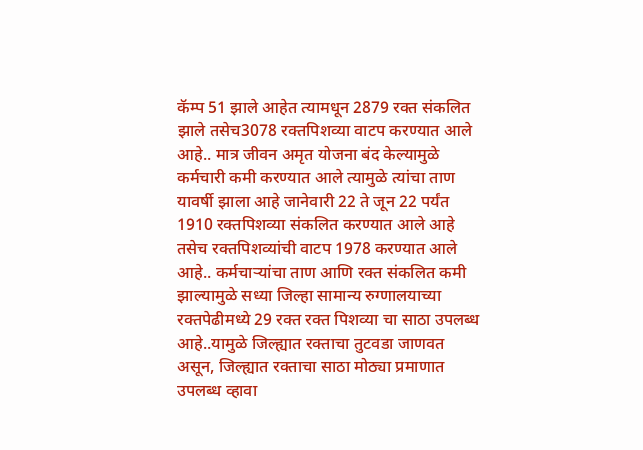कॅम्प 51 झाले आहेत त्यामधून 2879 रक्त संकलित झाले तसेच3078 रक्तपिशव्या वाटप करण्यात आले आहे.. मात्र जीवन अमृत योजना बंद केल्यामुळे कर्मचारी कमी करण्यात आले त्यामुळे त्यांचा ताण यावर्षी झाला आहे जानेवारी 22 ते जून 22 पर्यंत 1910 रक्तपिशव्या संकलित करण्यात आले आहे तसेच रक्तपिशव्यांची वाटप 1978 करण्यात आले आहे.. कर्मचाऱ्यांचा ताण आणि रक्त संकलित कमी झाल्यामुळे सध्या जिल्हा सामान्य रुग्णालयाच्या रक्तपेढीमध्ये 29 रक्त रक्त पिशव्या चा साठा उपलब्ध आहे..यामुळे जिल्ह्यात रक्ताचा तुटवडा जाणवत असून, जिल्ह्यात रक्ताचा साठा मोठ्या प्रमाणात उपलब्ध व्हावा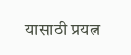यासाठी प्रयत्न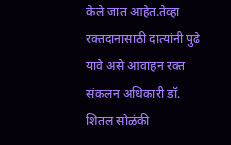केले जात आहेत.तेव्हा रक्तदानासाठी दात्यांनी पुढे यावे असे आवाहन रक्त संकलन अधिकारी डॉ. शितल सोळंकी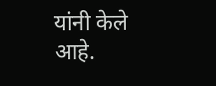यांनी केले आहे.